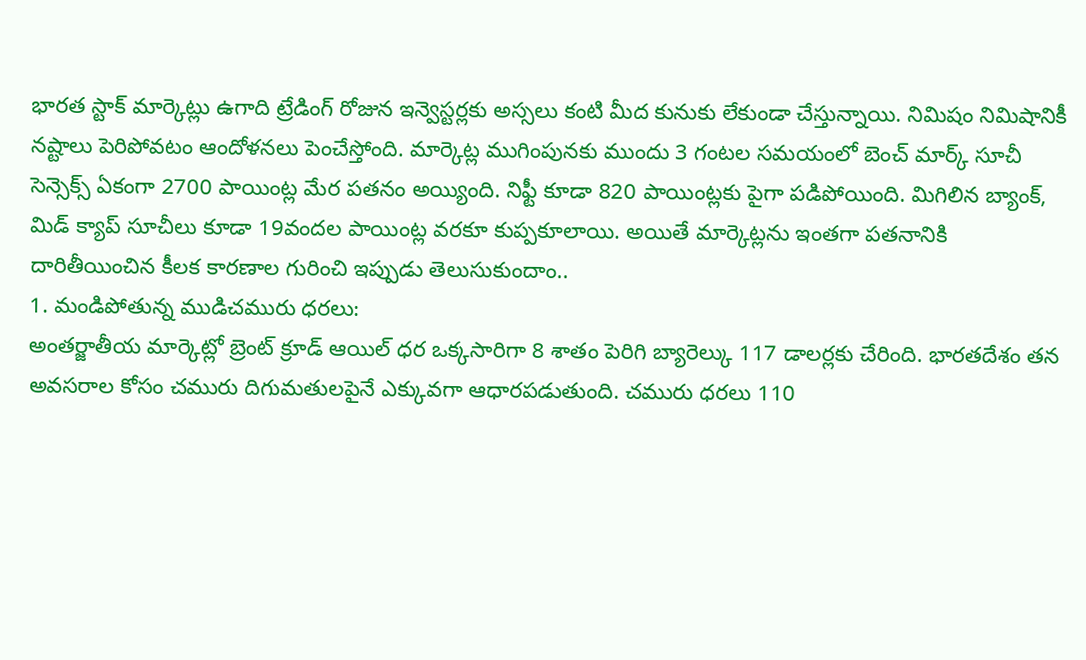భారత స్టాక్ మార్కెట్లు ఉగాది ట్రేడింగ్ రోజున ఇన్వెస్టర్లకు అస్సలు కంటి మీద కునుకు లేకుండా చేస్తున్నాయి. నిమిషం నిమిషానికీ నష్టాలు పెరిపోవటం ఆందోళనలు పెంచేస్తోంది. మార్కెట్ల ముగింపునకు ముందు 3 గంటల సమయంలో బెంచ్ మార్క్ సూచీ సెన్సెక్స్ ఏకంగా 2700 పాయింట్ల మేర పతనం అయ్యింది. నిఫ్టీ కూడా 820 పాయింట్లకు పైగా పడిపోయింది. మిగిలిన బ్యాంక్, మిడ్ క్యాప్ సూచీలు కూడా 19వందల పాయింట్ల వరకూ కుప్పకూలాయి. అయితే మార్కెట్లను ఇంతగా పతనానికి దారితీయించిన కీలక కారణాల గురించి ఇప్పుడు తెలుసుకుందాం..
1. మండిపోతున్న ముడిచమురు ధరలు:
అంతర్జాతీయ మార్కెట్లో బ్రెంట్ క్రూడ్ ఆయిల్ ధర ఒక్కసారిగా 8 శాతం పెరిగి బ్యారెల్కు 117 డాలర్లకు చేరింది. భారతదేశం తన అవసరాల కోసం చమురు దిగుమతులపైనే ఎక్కువగా ఆధారపడుతుంది. చమురు ధరలు 110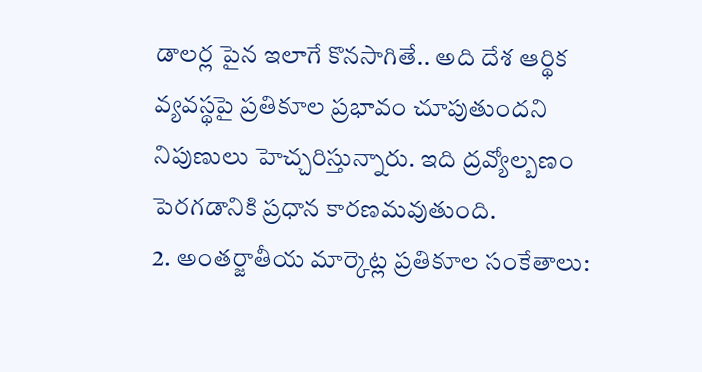డాలర్ల పైన ఇలాగే కొనసాగితే.. అది దేశ ఆర్థిక వ్యవస్థపై ప్రతికూల ప్రభావం చూపుతుందని నిపుణులు హెచ్చరిస్తున్నారు. ఇది ద్రవ్యోల్బణం పెరగడానికి ప్రధాన కారణమవుతుంది.
2. అంతర్జాతీయ మార్కెట్ల ప్రతికూల సంకేతాలు: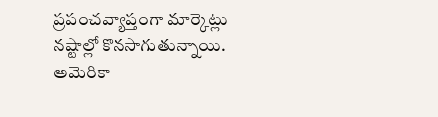ప్రపంచవ్యాప్తంగా మార్కెట్లు నష్టాల్లో కొనసాగుతున్నాయి. అమెరికా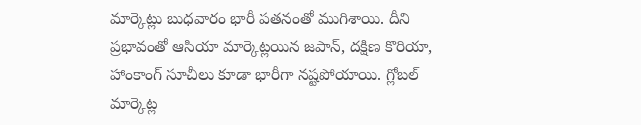మార్కెట్లు బుధవారం భారీ పతనంతో ముగిశాయి. దీని ప్రభావంతో ఆసియా మార్కెట్లయిన జపాన్, దక్షిణ కొరియా, హాంకాంగ్ సూచీలు కూడా భారీగా నష్టపోయాయి. గ్లోబల్ మార్కెట్ల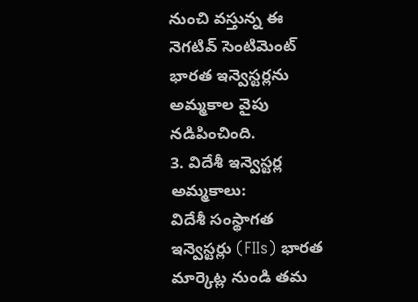నుంచి వస్తున్న ఈ నెగటివ్ సెంటిమెంట్ భారత ఇన్వెస్టర్లను అమ్మకాల వైపు నడిపించింది.
3. విదేశీ ఇన్వెస్టర్ల అమ్మకాలు:
విదేశీ సంస్థాగత ఇన్వెస్టర్లు (FIIs) భారత మార్కెట్ల నుండి తమ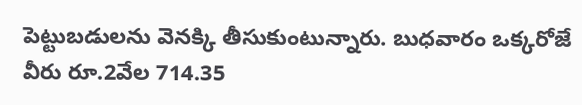పెట్టుబడులను వెనక్కి తీసుకుంటున్నారు. బుధవారం ఒక్కరోజే వీరు రూ.2వేల 714.35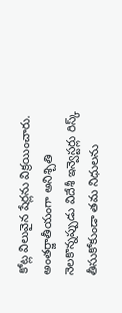కోట్ల విలువైన షేర్లను విక్రయించారు. అంతర్జాతీయంగా అనిశ్చితి నెలకొన్నప్పుడు విదేశీ ఇన్వెస్టర్లు రిస్క్ తీసుకోకుండా తమ నిధులను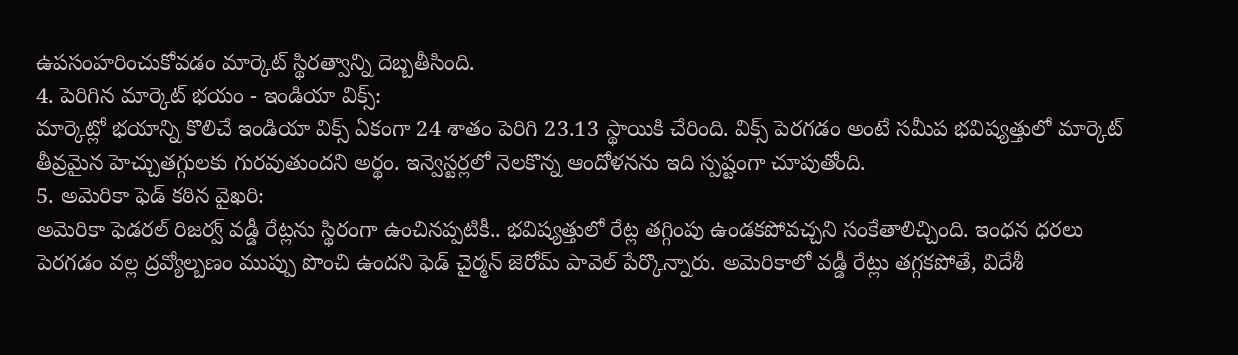ఉపసంహరించుకోవడం మార్కెట్ స్థిరత్వాన్ని దెబ్బతీసింది.
4. పెరిగిన మార్కెట్ భయం - ఇండియా విక్స్:
మార్కెట్లో భయాన్ని కొలిచే ఇండియా విక్స్ ఏకంగా 24 శాతం పెరిగి 23.13 స్థాయికి చేరింది. విక్స్ పెరగడం అంటే సమీప భవిష్యత్తులో మార్కెట్ తీవ్రమైన హెచ్చుతగ్గులకు గురవుతుందని అర్థం. ఇన్వెస్టర్లలో నెలకొన్న ఆందోళనను ఇది స్పష్టంగా చూపుతోంది.
5. అమెరికా ఫెడ్ కఠిన వైఖరి:
అమెరికా ఫెడరల్ రిజర్వ్ వడ్డీ రేట్లను స్థిరంగా ఉంచినప్పటికీ.. భవిష్యత్తులో రేట్ల తగ్గింపు ఉండకపోవచ్చని సంకేతాలిచ్చింది. ఇంధన ధరలు పెరగడం వల్ల ద్రవ్యోల్బణం ముప్పు పొంచి ఉందని ఫెడ్ చైర్మన్ జెరోమ్ పావెల్ పేర్కొన్నారు. అమెరికాలో వడ్డీ రేట్లు తగ్గకపోతే, విదేశీ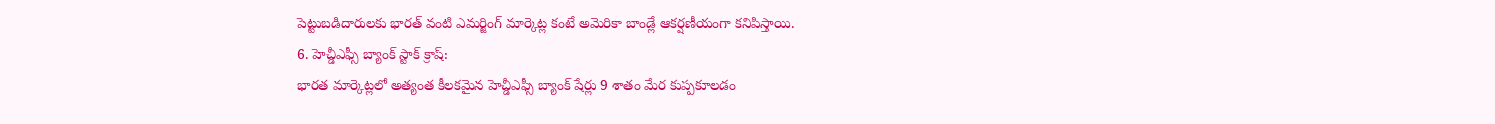పెట్టుబడిదారులకు భారత్ వంటి ఎమర్జింగ్ మార్కెట్ల కంటే అమెరికా బాండ్లే ఆకర్షణీయంగా కనిపిస్తాయి.
6. హెచ్డీఎఫ్సీ బ్యాంక్ స్టాక్ క్రాష్:
భారత మార్కెట్లలో అత్యంత కీలకమైన హెచ్డీఎఫ్సీ బ్యాంక్ షేర్లు 9 శాతం మేర కుప్పకూలడం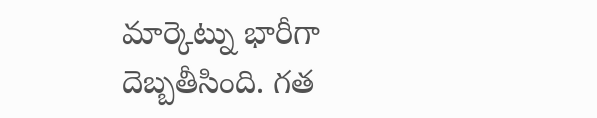మార్కెట్ను భారీగా దెబ్బతీసింది. గత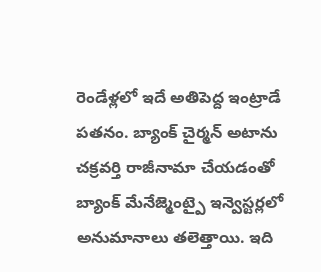రెండేళ్లలో ఇదే అతిపెద్ద ఇంట్రాడే పతనం. బ్యాంక్ చైర్మన్ అటాను చక్రవర్తి రాజీనామా చేయడంతో బ్యాంక్ మేనేజ్మెంట్పై ఇన్వెస్టర్లలో అనుమానాలు తలెత్తాయి. ఇది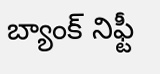బ్యాంక్ నిఫ్టీ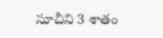సూచీని 3 శాతం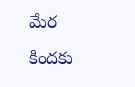మేర కిందకు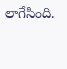లాగేసింది.